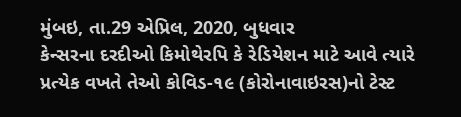મુંબઇ, તા.29 એપ્રિલ, 2020, બુધવાર
કેન્સરના દરદીઓ કિમોથેરપિ કે રેડિયેશન માટે આવે ત્યારે પ્રત્યેક વખતે તેઓ કોવિડ-૧૯ (કોરોનાવાઇરસ)નો ટેસ્ટ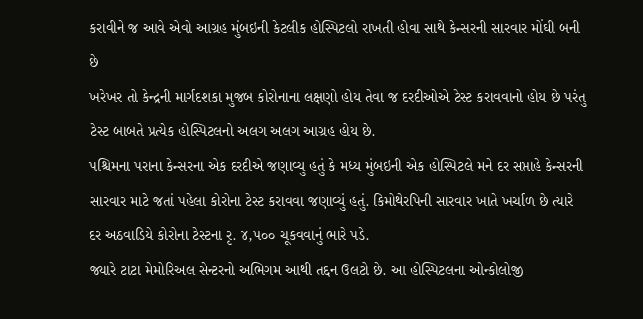કરાવીને જ આવે એવો આગ્રહ મુંબઇની કેટલીક હોસ્પિટલો રાખતી હોવા સાથે કેન્સરની સારવાર મોંઘી બની છે
ખરેખર તો કેન્દ્રની માર્ગદશકા મુજબ કોરોનાના લક્ષણો હોય તેવા જ દરદીઓએ ટેસ્ટ કરાવવાનો હોય છે પરંતુ ટેસ્ટ બાબતે પ્રત્યેક હોસ્પિટલનો અલગ અલગ આગ્રહ હોય છે.
પશ્ચિમના પરાના કેન્સરના એક દરદીએ જણાવ્યુ હતું કે મધ્ય મુંબઇની એક હોસ્પિટલે મને દર સપ્તાહે કેન્સરની સારવાર માટે જતાં પહેલા કોરોના ટેસ્ટ કરાવવા જણાવ્યું હતું. કિમોથેરપિની સારવાર ખાતે ખર્ચાળ છે ત્યારે દર અઠવાડિયે કોરોના ટેસ્ટના રૃ. ૪,૫૦૦ ચૂકવવાનું ભારે પડે.
જ્યારે ટાટા મેમોરિઅલ સેન્ટરનો અભિગમ આથી તદ્દન ઉલટો છે. આ હોસ્પિટલના ઓન્કોલોજી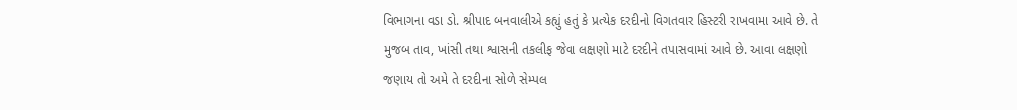વિભાગના વડા ડો. શ્રીપાદ બનવાલીએ કહ્યું હતું કે પ્રત્યેક દરદીનો વિગતવાર હિસ્ટરી રાખવામા આવે છે. તે મુજબ તાવ, ખાંસી તથા શ્વાસની તકલીફ જેવા લક્ષણો માટે દરદીને તપાસવામાં આવે છે. આવા લક્ષણો જણાય તો અમે તે દરદીના સોળે સેમ્પલ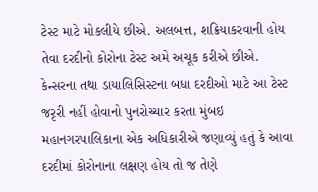ટેસ્ટ માટે મોકલીયે છીએ. અલબત્ત, શક્રિયાકરવાની હોય તેવા દરદીનો કોરોના ટેસ્ટ અમે અચૂક કરીએ છીએ.
કેન્સરના તથા ડાયાલિસિસ્ટના બધા દરદીઓ માટે આ ટેસ્ટ જરૃરી નહીં હોવાનો પુનરોચ્ચાર કરતા મુંબઇ મહાનગરપાલિકાના એક અધિકારીએ જણાવ્યું હતું કે આવા દરદીમાં કોરોનાના લક્ષણ હોય તો જ તેણે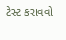ટેસ્ટ કરાવવો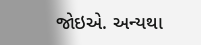જોઇએ. અન્યથા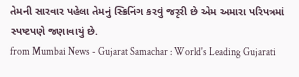તેમની સારવાર પહેલા તેમનું સ્ક્રિનિંગ કરવું જરૃરી છે એમ અમારા પરિપત્રમાં સ્પષ્ટપણે જણાવાયું છે.
from Mumbai News - Gujarat Samachar : World's Leading Gujarati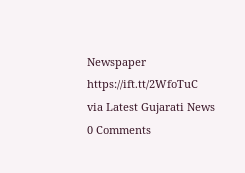Newspaper https://ift.tt/2WfoTuC
via Latest Gujarati News
0 Comments